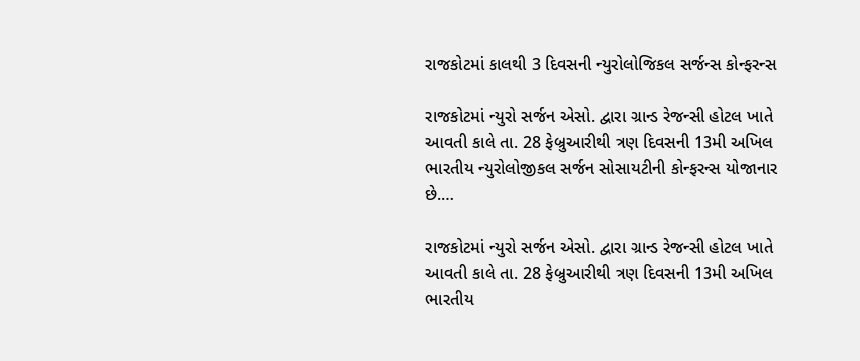રાજકોટમાં કાલથી 3 દિવસની ન્યુરોલોજિકલ સર્જન્સ કોન્ફરન્સ

રાજકોટમાં ન્યુરો સર્જન એસો. દ્વારા ગ્રાન્ડ રેજન્સી હોટલ ખાતે આવતી કાલે તા. 28 ફેબ્રુઆરીથી ત્રણ દિવસની 13મી અખિલ ભારતીય ન્યુરોલોજીકલ સર્જન સોસાયટીની કોન્ફરન્સ યોજાનાર છે.…

રાજકોટમાં ન્યુરો સર્જન એસો. દ્વારા ગ્રાન્ડ રેજન્સી હોટલ ખાતે આવતી કાલે તા. 28 ફેબ્રુઆરીથી ત્રણ દિવસની 13મી અખિલ ભારતીય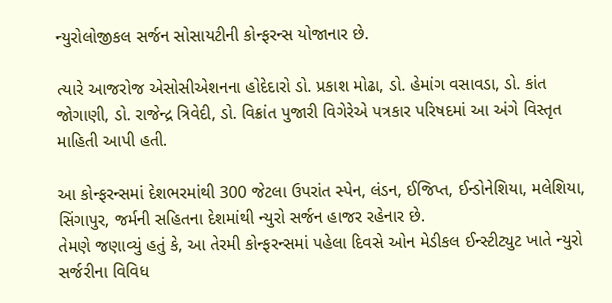ન્યુરોલોજીકલ સર્જન સોસાયટીની કોન્ફરન્સ યોજાનાર છે.

ત્યારે આજરોજ એસોસીએશનના હોદેદારો ડો. પ્રકાશ મોઢા, ડો. હેમાંગ વસાવડા, ડો. કાંત જોગાણી, ડો. રાજેન્દ્ર ત્રિવેદી, ડો. વિક્રાંત પુજારી વિગેરેએ પત્રકાર પરિષદમાં આ અંગે વિસ્તૃત માહિતી આપી હતી.

આ કોન્ફરન્સમાં દેશભરમાંથી 300 જેટલા ઉપરાંત સ્પેન, લંડન, ઈજિપ્ત, ઈન્ડોનેશિયા, મલેશિયા, સિંગાપુર, જર્મની સહિતના દેશમાંથી ન્યુરો સર્જન હાજર રહેનાર છે.
તેમણે જણાવ્યું હતું કે, આ તેરમી કોન્ફરન્સમાં પહેલા દિવસે ઓન મેડીકલ ઈન્સ્ટીટ્યુટ ખાતે ન્યુરો સર્જરીના વિવિધ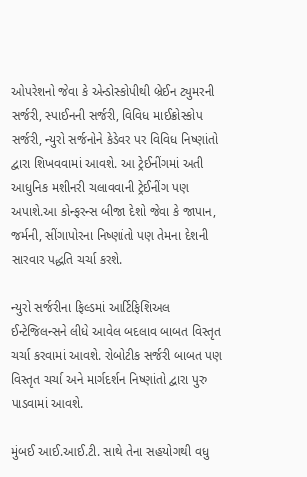ઓપરેશનો જેવા કે એન્ડોસ્કોપીથી બ્રેઈન ટ્યુમરની સર્જરી, સ્પાઈનની સર્જરી, વિવિધ માઈક્રોસ્કોપ સર્જરી, ન્યુરો સર્જનોને કેડેવર પર વિવિધ નિષ્ણાંતો દ્વારા શિખવવામાં આવશે. આ ટ્રેઈનીંગમાં અતી આધુનિક મશીનરી ચલાવવાની ટ્રેઈનીંગ પણ અપાશે.આ કોન્ફરન્સ બીજા દેશો જેવા કે જાપાન, જર્મની, સીંગાપોરના નિષ્ણાંતો પણ તેમના દેશની સારવાર પદ્ધતિ ચર્ચા કરશે.

ન્યુરો સર્જરીના ફિલ્ડમાં આર્ટિફિશિઅલ ઈન્ટેજિલન્સને લીધે આવેલ બદલાવ બાબત વિસ્તૃત ચર્ચા કરવામાં આવશે. રોબોટીક સર્જરી બાબત પણ વિસ્તૃત ચર્ચા અને માર્ગદર્શન નિષ્ણાંતો દ્વારા પુરુ પાડવામાં આવશે.

મુંબઈ આઈ.આઈ.ટી. સાથે તેના સહયોગથી વધુ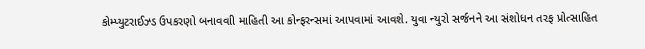કોમ્પ્યુટરાઈઝ્ડ ઉપકરણો બનાવવાી માહિતી આ કોન્ફરન્સમાં આપવામાં આવશે. યુવા ન્યુરો સર્જનને આ સંશોધન તરફ પ્રોત્સાહિત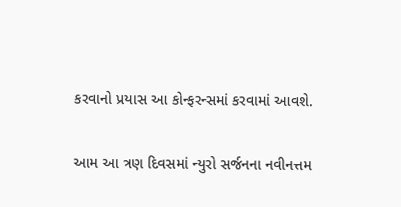કરવાનો પ્રયાસ આ કોન્ફરન્સમાં કરવામાં આવશે.

આમ આ ત્રણ દિવસમાં ન્યુરો સર્જનના નવીનત્તમ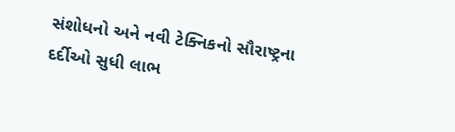સંશોધનો અને નવી ટેક્નિકનો સૌરાષ્ટ્રના દર્દીઓ સુધી લાભ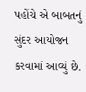પહોંચે એ બાબતનું સુંદર આયોજન કરવામાં આવ્યું છે.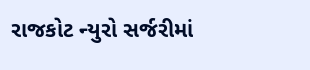રાજકોટ ન્યુરો સર્જરીમાં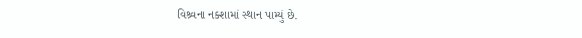વિશ્ર્વના નક્શામાં સ્થાન પામ્યું છે.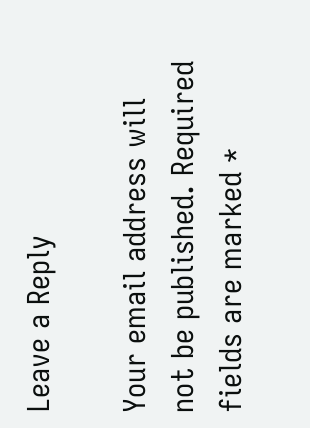Leave a Reply

Your email address will not be published. Required fields are marked *